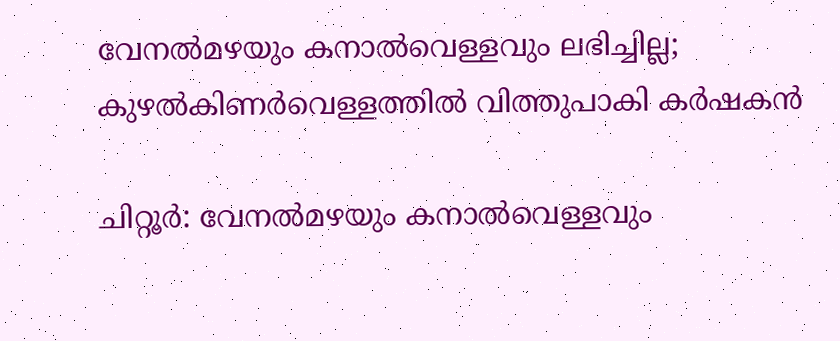വേനൽമഴയും കനാൽവെള്ളവും ലഭിച്ചില്ല; കുഴൽകിണർവെള്ളത്തിൽ വിത്തുപാകി കർഷകൻ

ചിറ്റൂർ: വേനൽമഴയും കനാൽവെള്ളവും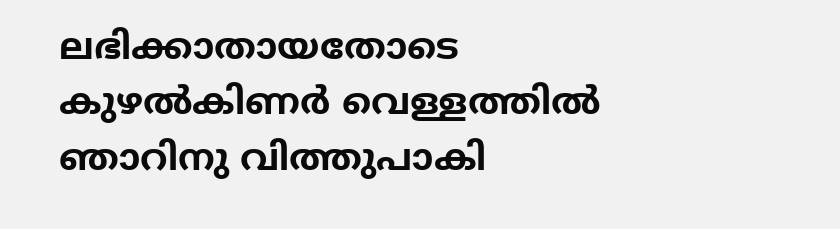ലഭിക്കാതായതോടെ കുഴൽകിണർ വെള്ളത്തിൽ ഞാറിനു വിത്തുപാകി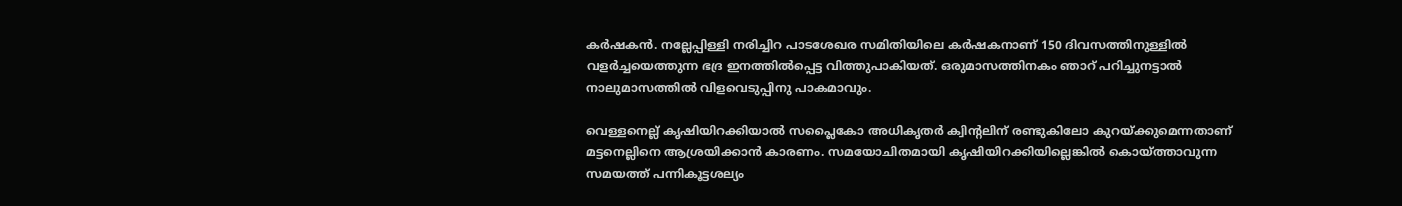കർഷകൻ. നല്ലേപ്പിള്ളി നരിച്ചിറ പാടശേഖര സമിതിയിലെ കർഷകനാണ് 150 ദിവസത്തിനുള്ളിൽ വളർച്ചയെത്തുന്ന ഭദ്ര ഇനത്തിൽപ്പെട്ട വിത്തുപാകിയത്. ഒരുമാസത്തിനകം ഞാറ് പറിച്ചുനട്ടാൽ നാലുമാസത്തിൽ വിളവെടുപ്പിനു പാകമാവും.

വെള്ളനെല്ല് കൃഷിയിറക്കിയാൽ സപ്ലൈകോ അധികൃതർ ക്വിന്‍റലിന് രണ്ടുകിലോ കുറയ്ക്കുമെന്നതാണ് മട്ടനെല്ലിനെ ആശ്രയിക്കാൻ കാരണം. സമയോചിതമായി കൃഷിയിറക്കിയില്ലെങ്കിൽ കൊയ്ത്താവുന്ന സമയത്ത് പന്നികൂട്ടശല്യം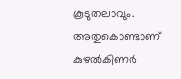കൂടുതലാവും. അതുകൊണ്ടാണ് കുഴൽകിണർ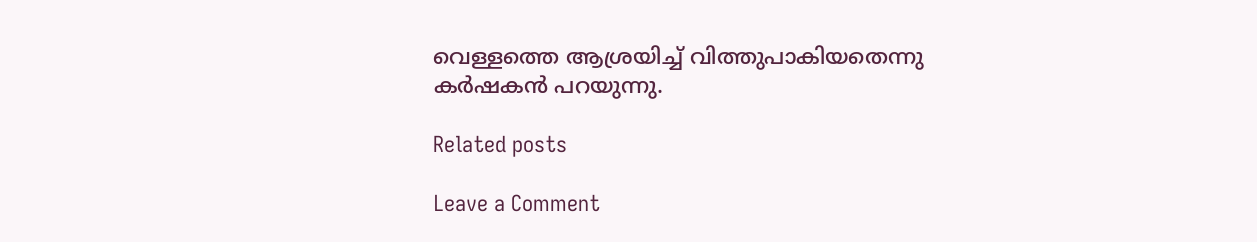വെള്ളത്തെ ആശ്രയിച്ച് വിത്തുപാകിയതെന്നു കർഷകൻ പറയുന്നു.

Related posts

Leave a Comment